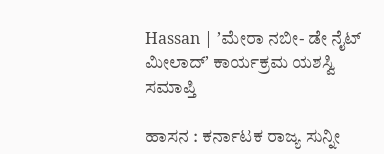Hassan | ʼಮೇರಾ ನಬೀ- ಡೇ ನೈಟ್ ಮೀಲಾದ್ʼ ಕಾರ್ಯಕ್ರಮ ಯಶಸ್ವಿ ಸಮಾಪ್ತಿ

ಹಾಸನ : ಕರ್ನಾಟಕ ರಾಜ್ಯ ಸುನ್ನೀ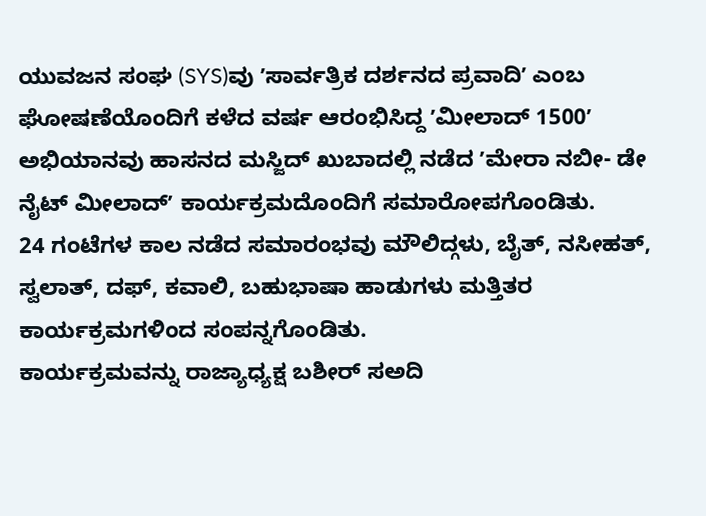ಯುವಜನ ಸಂಘ (SYS)ವು ʼಸಾರ್ವತ್ರಿಕ ದರ್ಶನದ ಪ್ರವಾದಿʼ ಎಂಬ ಘೋಷಣೆಯೊಂದಿಗೆ ಕಳೆದ ವರ್ಷ ಆರಂಭಿಸಿದ್ದ ʼಮೀಲಾದ್ 1500ʼ ಅಭಿಯಾನವು ಹಾಸನದ ಮಸ್ಜಿದ್ ಖುಬಾದಲ್ಲಿ ನಡೆದ ʼಮೇರಾ ನಬೀ- ಡೇ ನೈಟ್ ಮೀಲಾದ್ʼ ಕಾರ್ಯಕ್ರಮದೊಂದಿಗೆ ಸಮಾರೋಪಗೊಂಡಿತು.
24 ಗಂಟೆಗಳ ಕಾಲ ನಡೆದ ಸಮಾರಂಭವು ಮೌಲಿದ್ಗಳು, ಬೈತ್, ನಸೀಹತ್, ಸ್ವಲಾತ್, ದಫ್, ಕವಾಲಿ, ಬಹುಭಾಷಾ ಹಾಡುಗಳು ಮತ್ತಿತರ ಕಾರ್ಯಕ್ರಮಗಳಿಂದ ಸಂಪನ್ನಗೊಂಡಿತು.
ಕಾರ್ಯಕ್ರಮವನ್ನು ರಾಜ್ಯಾಧ್ಯಕ್ಷ ಬಶೀರ್ ಸಅದಿ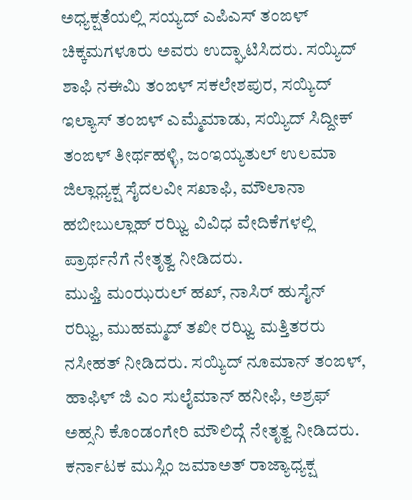ಅಧ್ಯಕ್ಷತೆಯಲ್ಲಿ ಸಯ್ಯದ್ ಎಪಿಎಸ್ ತಂಙಳ್ ಚಿಕ್ಕಮಗಳೂರು ಅವರು ಉದ್ಘಾಟಿಸಿದರು. ಸಯ್ಯಿದ್ ಶಾಫಿ ನಈಮಿ ತಂಙಳ್ ಸಕಲೇಶಪುರ, ಸಯ್ಯಿದ್ ಇಲ್ಯಾಸ್ ತಂಙಳ್ ಎಮ್ಮೆಮಾಡು, ಸಯ್ಯಿದ್ ಸಿದ್ದೀಕ್ ತಂಙಳ್ ತೀರ್ಥಹಳ್ಳಿ, ಜಂಇಯ್ಯತುಲ್ ಉಲಮಾ ಜಿಲ್ಲಾಧ್ಯಕ್ಷ ಸೈದಲವೀ ಸಖಾಫಿ, ಮೌಲಾನಾ ಹಬೀಬುಲ್ಲಾಹ್ ರಝ್ವಿ ವಿವಿಧ ವೇದಿಕೆಗಳಲ್ಲಿ ಪ್ರಾರ್ಥನೆಗೆ ನೇತೃತ್ವ ನೀಡಿದರು.
ಮುಫ್ತಿ ಮಂಝರುಲ್ ಹಖ್, ನಾಸಿರ್ ಹುಸೈನ್ ರಝ್ವಿ, ಮುಹಮ್ಮದ್ ತಖೀ ರಝ್ವಿ ಮತ್ತಿತರರು ನಸೀಹತ್ ನೀಡಿದರು. ಸಯ್ಯಿದ್ ನೂಮಾನ್ ತಂಙಳ್, ಹಾಫಿಳ್ ಜಿ ಎಂ ಸುಲೈಮಾನ್ ಹನೀಫಿ, ಅಶ್ರಫ್ ಅಹ್ಸನಿ ಕೊಂಡಂಗೇರಿ ಮೌಲಿದ್ಗೆ ನೇತೃತ್ವ ನೀಡಿದರು.
ಕರ್ನಾಟಕ ಮುಸ್ಲಿಂ ಜಮಾಅತ್ ರಾಜ್ಯಾಧ್ಯಕ್ಷ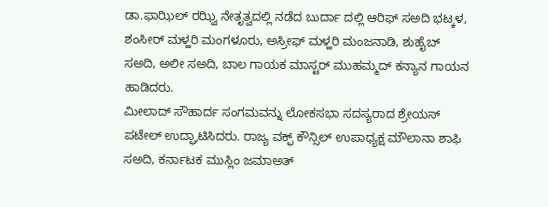ಡಾ.ಫಾಝಿಲ್ ರಝ್ವಿ ನೇತೃತ್ವದಲ್ಲಿ ನಡೆದ ಬುರ್ದಾ ದಲ್ಲಿ ಆರಿಫ್ ಸಅದಿ ಭಟ್ಕಳ, ಶಂಸೀರ್ ಮಳ್ಹರಿ ಮಂಗಳೂರು, ಅಸ್ರೀಫ್ ಮಳ್ಹರಿ ಮಂಜನಾಡಿ, ಶುಹೈಬ್ ಸಅದಿ, ಅಲೀ ಸಅದಿ, ಬಾಲ ಗಾಯಕ ಮಾಸ್ಟರ್ ಮುಹಮ್ಮದ್ ಕನ್ಯಾನ ಗಾಯನ ಹಾಡಿದರು.
ಮೀಲಾದ್ ಸೌಹಾರ್ದ ಸಂಗಮವನ್ನು ಲೋಕಸಭಾ ಸದಸ್ಯರಾದ ಶ್ರೇಯಸ್ ಪಟೇಲ್ ಉದ್ಘಾಟಿಸಿದರು. ರಾಜ್ಯ ವಕ್ಫ್ ಕೌನ್ಸಿಲ್ ಉಪಾಧ್ಯಕ್ಷ ಮೌಲಾನಾ ಶಾಫಿ ಸಅದಿ, ಕರ್ನಾಟಕ ಮುಸ್ಲಿಂ ಜಮಾಅತ್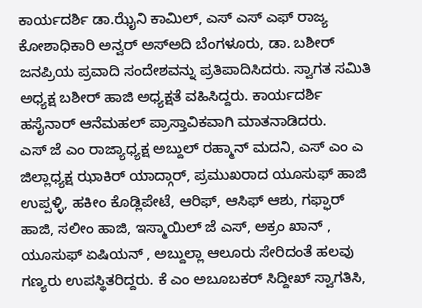ಕಾರ್ಯದರ್ಶಿ ಡಾ.ಝೈನಿ ಕಾಮಿಲ್, ಎಸ್ ಎಸ್ ಎಫ್ ರಾಜ್ಯ ಕೋಶಾಧಿಕಾರಿ ಅನ್ವರ್ ಅಸ್ಅದಿ ಬೆಂಗಳೂರು, ಡಾ. ಬಶೀರ್ ಜನಪ್ರಿಯ ಪ್ರವಾದಿ ಸಂದೇಶವನ್ನು ಪ್ರತಿಪಾದಿಸಿದರು. ಸ್ವಾಗತ ಸಮಿತಿ ಅಧ್ಯಕ್ಷ ಬಶೀರ್ ಹಾಜಿ ಅಧ್ಯಕ್ಷತೆ ವಹಿಸಿದ್ದರು. ಕಾರ್ಯದರ್ಶಿ ಹಸೈನಾರ್ ಆನೆಮಹಲ್ ಪ್ರಾಸ್ತಾವಿಕವಾಗಿ ಮಾತನಾಡಿದರು.
ಎಸ್ ಜೆ ಎಂ ರಾಜ್ಯಾಧ್ಯಕ್ಷ ಅಬ್ದುಲ್ ರಹ್ಮಾನ್ ಮದನಿ, ಎಸ್ ಎಂ ಎ ಜಿಲ್ಲಾಧ್ಯಕ್ಷ ಝಾಕಿರ್ ಯಾದ್ಗಾರ್, ಪ್ರಮುಖರಾದ ಯೂಸುಫ್ ಹಾಜಿ ಉಪ್ಪಳ್ಳಿ, ಹಕೀಂ ಕೊಡ್ಲಿಪೇಟೆ, ಆರಿಫ್, ಆಸಿಫ್ ಆಶು, ಗಫ್ಫಾರ್ ಹಾಜಿ, ಸಲೀಂ ಹಾಜಿ, ಇಸ್ಮಾಯಿಲ್ ಜೆ ಎಸ್, ಅಕ್ರಂ ಖಾನ್ , ಯೂಸುಫ್ ಏಷಿಯನ್ , ಅಬ್ದುಲ್ಲಾ ಆಲೂರು ಸೇರಿದಂತೆ ಹಲವು ಗಣ್ಯರು ಉಪಸ್ಥಿತರಿದ್ದರು. ಕೆ ಎಂ ಅಬೂಬಕರ್ ಸಿದ್ದೀಖ್ ಸ್ವಾಗತಿಸಿ,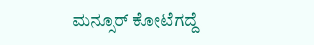ಮನ್ಸೂರ್ ಕೋಟೆಗದ್ದೆ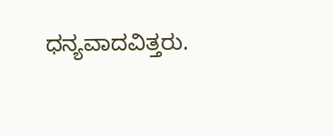ಧನ್ಯವಾದವಿತ್ತರು.